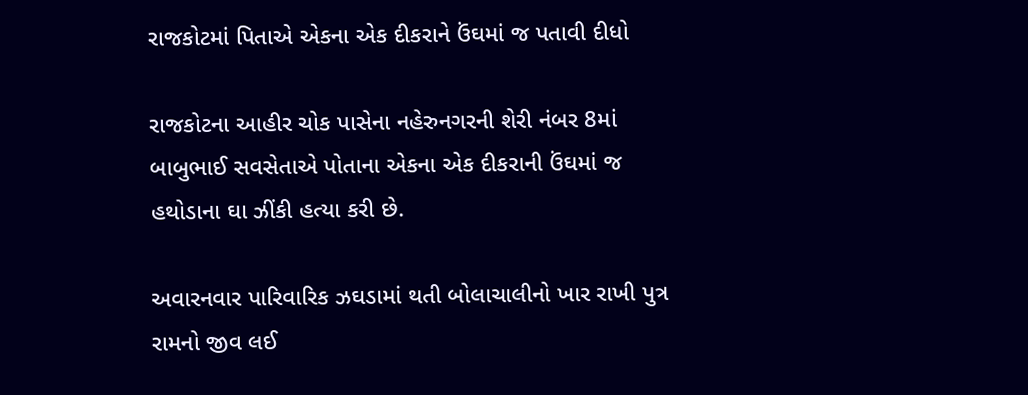રાજકોટમાં પિતાએ એકના એક દીકરાને ઉંઘમાં જ પતાવી દીધો

રાજકોટના આહીર ચોક પાસેના નહેરુનગરની શેરી નંબર 8માં બાબુભાઈ સવસેતાએ પોતાના એકના એક દીકરાની ઉંઘમાં જ હથોડાના ઘા ઝીંકી હત્યા કરી છે.

અવારનવાર પારિવારિક ઝઘડામાં થતી બોલાચાલીનો ખાર રાખી પુત્ર રામનો જીવ લઈ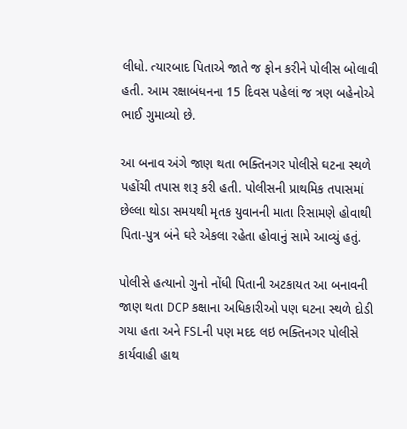લીધો. ત્યારબાદ પિતાએ જાતે જ ફોન કરીને પોલીસ બોલાવી હતી. આમ રક્ષાબંધનના 15 દિવસ પહેલાં જ ત્રણ બહેનોએ ભાઈ ગુમાવ્યો છે.

આ બનાવ અંગે જાણ થતા ભક્તિનગર પોલીસે ઘટના સ્થળે પહોંચી તપાસ શરૂ કરી હતી. પોલીસની પ્રાથમિક તપાસમાં છેલ્લા થોડા સમયથી મૃતક યુવાનની માતા રિસામણે હોવાથી પિતા-પુત્ર બંને ઘરે એકલા રહેતા હોવાનું સામે આવ્યું હતું.

પોલીસે હત્યાનો ગુનો નોંધી પિતાની અટકાયત આ બનાવની જાણ થતા DCP કક્ષાના અધિકારીઓ પણ ઘટના સ્થળે દોડી ગયા હતા અને FSLની પણ મદદ લઇ ભક્તિનગર પોલીસે કાર્યવાહી હાથ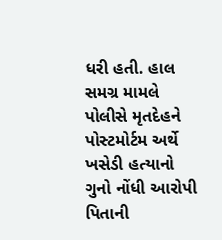ધરી હતી. હાલ સમગ્ર મામલે પોલીસે મૃતદેહને પોસ્ટમોર્ટમ અર્થે ખસેડી હત્યાનો ગુનો નોંધી આરોપી પિતાની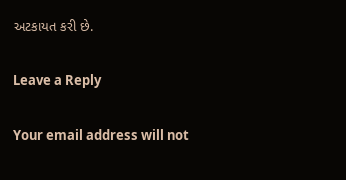અટકાયત કરી છે.

Leave a Reply

Your email address will not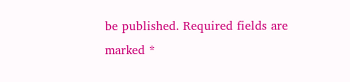be published. Required fields are marked *